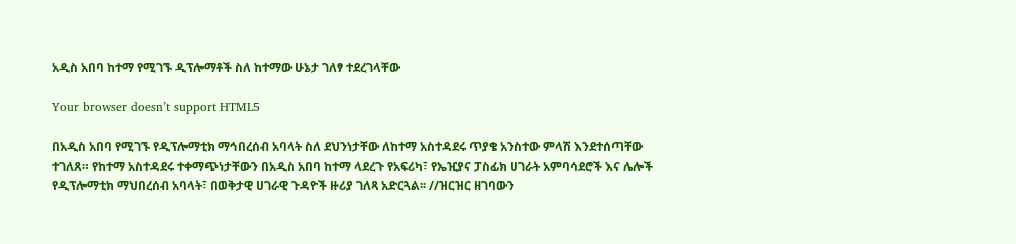አዲስ አበባ ከተማ የሚገኙ ዲፕሎማቶች ስለ ከተማው ሁኔታ ገለፃ ተደረገላቸው

Your browser doesn’t support HTML5

በአዲስ አበባ የሚገኙ የዲፕሎማቲክ ማኅበረሰብ አባላት ስለ ደህንነታቸው ለከተማ አስተዳደሩ ጥያቄ አንስተው ምላሽ እንደተሰጣቸው ተገለጸ። የከተማ አስተዳደሩ ተቀማጭነታቸውን በአዲስ አበባ ከተማ ላደረጉ የአፍሪካ፣ የኤዢያና ፓስፊክ ሀገራት አምባሳደሮች እና ሌሎች የዲፕሎማቲክ ማህበረሰብ አባላት፣ በወቅታዊ ሀገራዊ ጉዳዮች ዙሪያ ገለጻ አድርጓል፡፡ //ዝርዝር ዘገባውን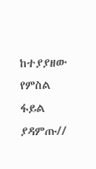ከተያያዘው የምስል ፋይል ያዳምጡ//